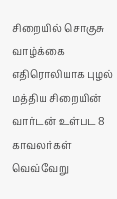சிறையில் சொகுசு வாழ்க்கை எதிரொலியாக புழல் மத்திய சிறையின் வார்டன் உள்பட 8 காவலர்கள் வெவ்வேறு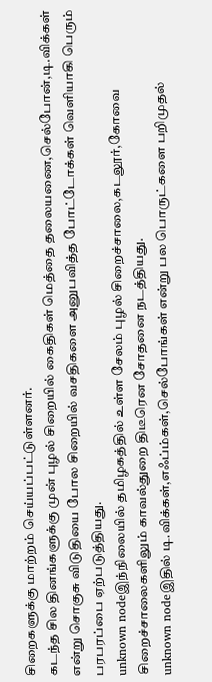சிறைகளுக்கு மாற்றம் செய்யப்பட்டுள்ளனர்.
கடந்த சில தினங்களுக்கு முன் புழல் சிறையில் கைதிகள் மெத்தை தலையணை,செல்போன்,டி.விக்கள் என்று சொகுசு விடுதியை போல சிறையில் வசதிகளை அனுபவித்த போட்டோக்கள் வெளியாகி பெரும் பரபரப்பை ஏற்படுத்தியது.
unknown nodeஇந்நிலையில் தமிழகத்தில் உள்ள சேலம் புழல் சிறைச்சாலை,கடலூர்,கோவை சிறைச்சாலைகளிலும் காவல்துறை திடீரென சோதனை நடத்தியது.
unknown nodeஇதில் டி.விக்கள்,எஃப்ம்கள்,செல்போங்கள் என்று பல பொருட்களை பறிமுதல்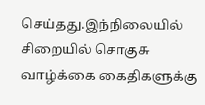செய்தது.இந்நிலையில் சிறையில் சொகுசு வாழ்க்கை கைதிகளுக்கு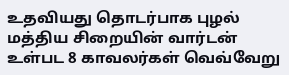உதவியது தொடர்பாக புழல் மத்திய சிறையின் வார்டன் உள்பட 8 காவலர்கள் வெவ்வேறு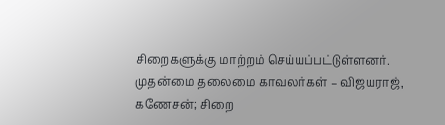சிறைகளுக்கு மாற்றம் செய்யப்பட்டுள்ளனர்.
முதன்மை தலைமை காவலர்கள் – விஜயராஜ், கணேசன்; சிறை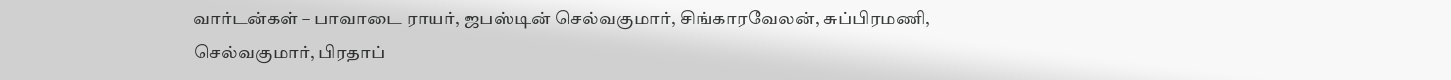வார்டன்கள் – பாவாடை ராயர், ஜபஸ்டின் செல்வகுமார், சிங்காரவேலன், சுப்பிரமணி, செல்வகுமார், பிரதாப்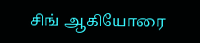சிங் ஆகியோரை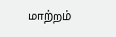மாற்றம்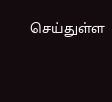செய்துள்ள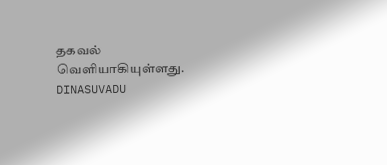தகவல் வெளியாகியுள்ளது.
DINASUVADU